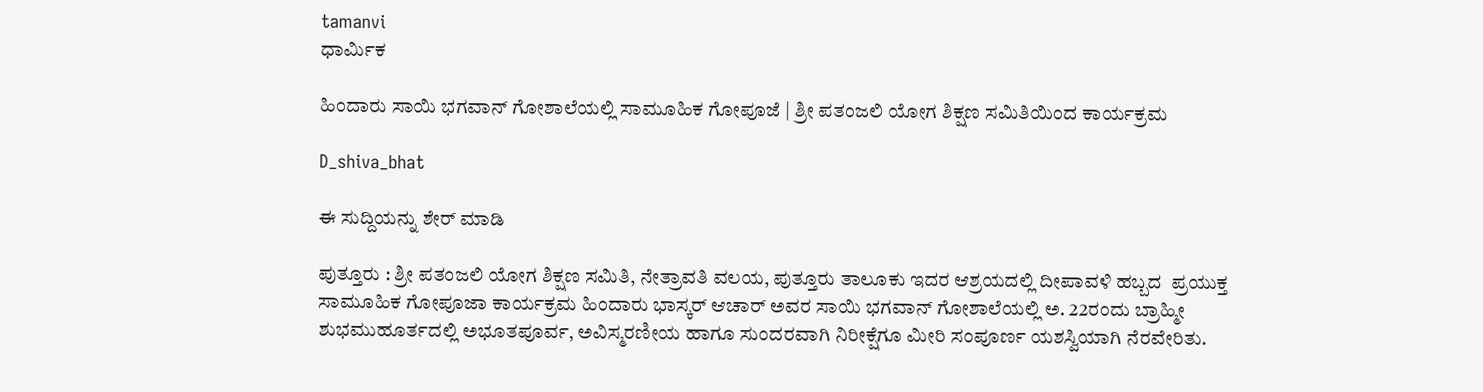tamanvi
ಧಾರ್ಮಿಕ

ಹಿಂದಾರು ಸಾಯಿ ಭಗವಾನ್ ಗೋಶಾಲೆಯಲ್ಲಿ ಸಾಮೂಹಿಕ ಗೋಪೂಜೆ | ಶ್ರೀ ಪತಂಜಲಿ ಯೋಗ ಶಿಕ್ಷಣ ಸಮಿತಿಯಿಂದ ಕಾರ್ಯಕ್ರಮ

D_shiva_bhat

ಈ ಸುದ್ದಿಯನ್ನು ಶೇರ್ ಮಾಡಿ

ಪುತ್ತೂರು : ಶ್ರೀ ಪತಂಜಲಿ ಯೋಗ ಶಿಕ್ಷಣ ಸಮಿತಿ, ನೇತ್ರಾವತಿ ವಲಯ, ಪುತ್ತೂರು ತಾಲೂಕು ಇದರ ಆಶ್ರಯದಲ್ಲಿ ದೀಪಾವಳಿ ಹಬ್ಬದ  ಪ್ರಯುಕ್ತ ಸಾಮೂಹಿಕ ಗೋಪೂಜಾ ಕಾರ್ಯಕ್ರಮ ಹಿಂದಾರು ಭಾಸ್ಕರ್ ಆಚಾರ್ ಅವರ ಸಾಯಿ ಭಗವಾನ್ ಗೋಶಾಲೆಯಲ್ಲಿ ಅ. 22ರಂದು ಬ್ರಾಹ್ಮೀ ಶುಭಮುಹೂರ್ತದಲ್ಲಿ ಅಭೂತಪೂರ್ವ, ಅವಿಸ್ಮರಣೀಯ ಹಾಗೂ ಸುಂದರವಾಗಿ ನಿರೀಕ್ಷೆಗೂ ಮೀರಿ ಸಂಪೂರ್ಣ ಯಶಸ್ವಿಯಾಗಿ ನೆರವೇರಿತು.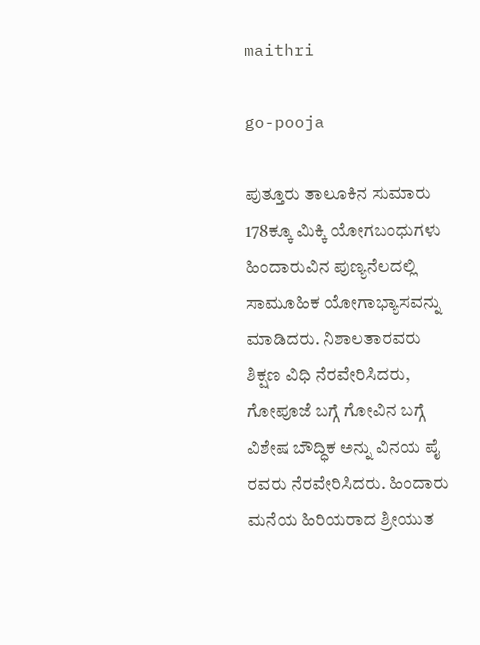maithri

go-pooja

ಪುತ್ತೂರು ತಾಲೂಕಿನ ಸುಮಾರು 178ಕ್ಕೂ ಮಿಕ್ಕಿ ಯೋಗಬಂಧುಗಳು ಹಿಂದಾರುವಿನ ಪುಣ್ಯನೆಲದಲ್ಲಿ ಸಾಮೂಹಿಕ ಯೋಗಾಭ್ಯಾಸವನ್ನು ಮಾಡಿದರು. ನಿಶಾಲತಾರವರು ಶಿಕ್ಷಣ ವಿಧಿ ನೆರವೇರಿಸಿದರು, ಗೋಪೂಜೆ ಬಗ್ಗೆ ಗೋವಿನ ಬಗ್ಗೆ ವಿಶೇಷ ಬೌದ್ಧಿಕ ಅನ್ನು ವಿನಯ ಪೈ ರವರು ನೆರವೇರಿಸಿದರು. ಹಿಂದಾರು ಮನೆಯ ಹಿರಿಯರಾದ ಶ್ರೀಯುತ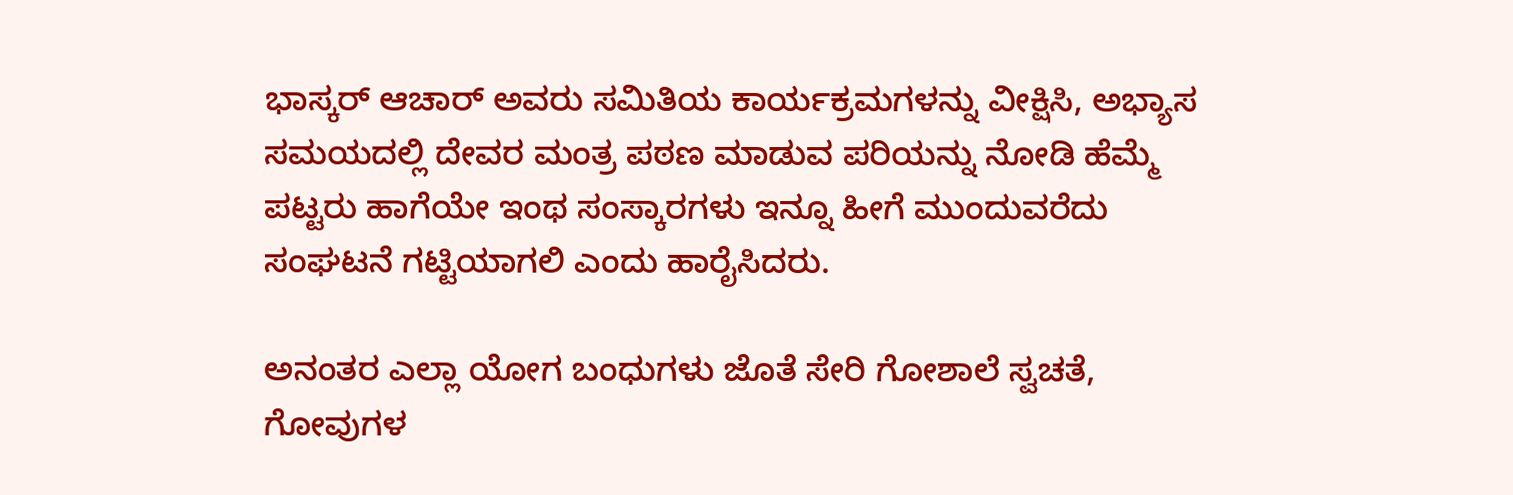ಭಾಸ್ಕರ್ ಆಚಾರ್ ಅವರು ಸಮಿತಿಯ ಕಾರ್ಯಕ್ರಮಗಳನ್ನು ವೀಕ್ಷಿಸಿ, ಅಭ್ಯಾಸ ಸಮಯದಲ್ಲಿ ದೇವರ ಮಂತ್ರ ಪಠಣ ಮಾಡುವ ಪರಿಯನ್ನು ನೋಡಿ ಹೆಮ್ಮೆ ಪಟ್ಟರು ಹಾಗೆಯೇ ಇಂಥ ಸಂಸ್ಕಾರಗಳು ಇನ್ನೂ ಹೀಗೆ ಮುಂದುವರೆದು ಸಂಘಟನೆ ಗಟ್ಟಿಯಾಗಲಿ ಎಂದು ಹಾರೈಸಿದರು.

ಅನಂತರ ಎಲ್ಲಾ ಯೋಗ ಬಂಧುಗಳು ಜೊತೆ ಸೇರಿ ಗೋಶಾಲೆ ಸ್ವಚತೆ, ಗೋವುಗಳ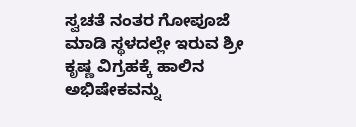ಸ್ವಚತೆ ನಂತರ ಗೋಪೂಜೆ ಮಾಡಿ ಸ್ಥಳದಲ್ಲೇ ಇರುವ ಶ್ರೀ ಕೃಷ್ಣ ವಿಗ್ರಹಕ್ಕೆ ಹಾಲಿನ ಅಭಿಷೇಕವನ್ನು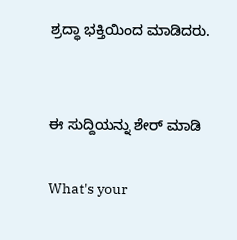ಶ್ರದ್ಧಾ ಭಕ್ತಿಯಿಂದ ಮಾಡಿದರು.


ಈ ಸುದ್ದಿಯನ್ನು ಶೇರ್ ಮಾಡಿ

What's your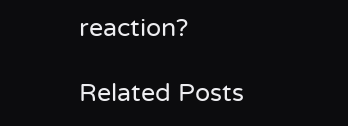reaction?

Related Posts